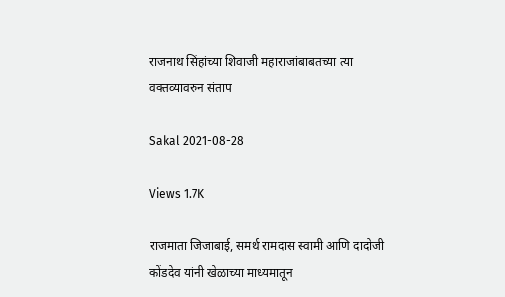राजनाथ सिंहांच्या शिवाजी महाराजांबाबतच्या त्या वक्तव्यावरुन संताप

Sakal 2021-08-28

Views 1.7K

राजमाता जिजाबाई, समर्थ रामदास स्वामी आणि दादोजी कोंडदेव यांनी खेळाच्या माध्यमातून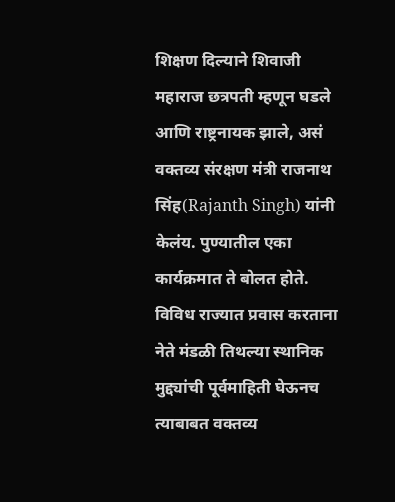शिक्षण दिल्याने शिवाजी महाराज छत्रपती म्हणून घडले आणि राष्ट्रनायक झाले, असं वक्तव्य संरक्षण मंत्री राजनाथ सिंह(Rajanth Singh) यांनी केलंय. पुण्यातील एका कार्यक्रमात ते बोलत होते. विविध राज्यात प्रवास करताना नेते मंडळी तिथल्या स्थानिक मुद्द्यांची पूर्वमाहिती घेऊनच त्याबाबत वक्तव्य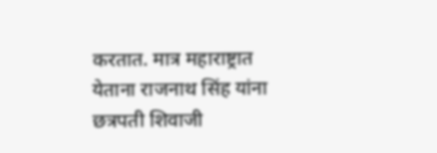करतात. मात्र महाराष्ट्रात येताना राजनाथ सिंह यांना छत्रपती शिवाजी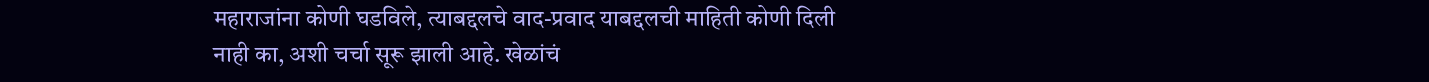महाराजांना कोणी घडविले, त्याबद्दलचे वाद-प्रवाद याबद्दलची माहिती कोणी दिली नाही का, अशी चर्चा सूरू झाली आहे. खेळांचं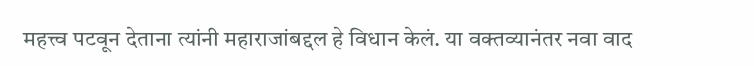महत्त्व पटवून देताना त्यांनी महाराजांबद्दल हे विधान केलं. या वक्तव्यानंतर नवा वाद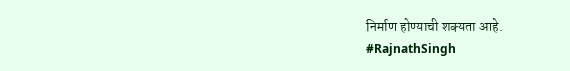निर्माण होण्याची शक्यता आहे.
#RajnathSingh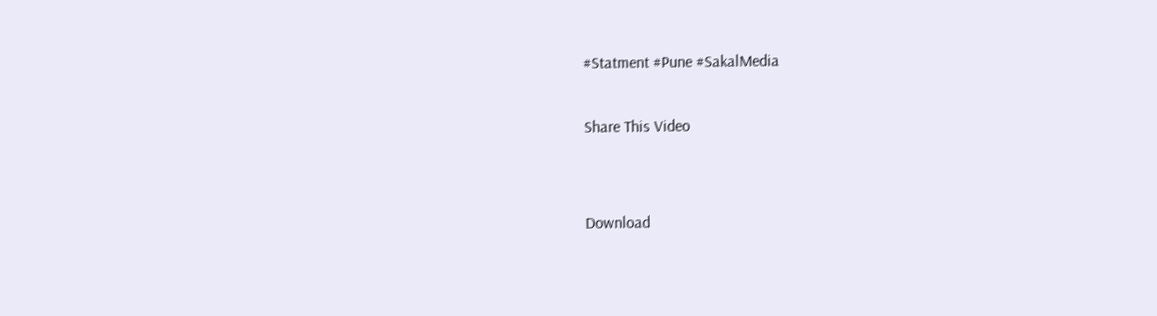#Statment #Pune #SakalMedia

Share This Video


Download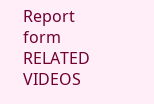Report form
RELATED VIDEOS